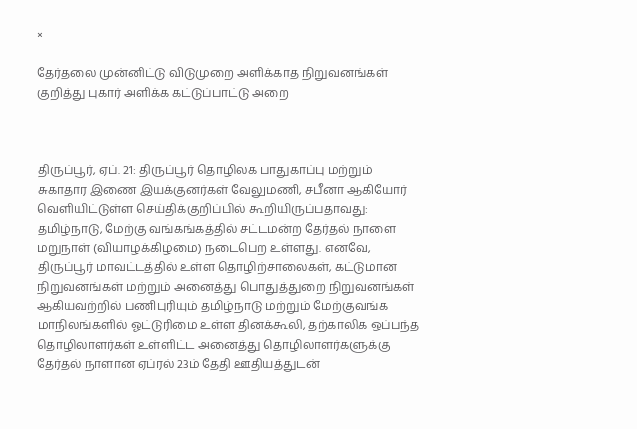×

தேர்தலை முன்னிட்டு விடுமுறை அளிக்காத நிறுவனங்கள் குறித்து புகார் அளிக்க கட்டுப்பாட்டு அறை



திருப்பூர், ஏப். 21: திருப்பூர் தொழிலக பாதுகாப்பு மற்றும் சுகாதார இணை இயக்குனர்கள் வேலுமணி, சபீனா ஆகியோர் வெளியிட்டுள்ள செய்திக்குறிப்பில் கூறியிருப்பதாவது:
தமிழ்நாடு, மேற்கு வங்கங்கத்தில் சட்டமன்ற தேர்தல் நாளை மறுநாள் (வியாழக்கிழமை) நடைபெற உள்ளது. எனவே, திருப்பூர் மாவட்டத்தில் உள்ள தொழிற்சாலைகள், கட்டுமான நிறுவனங்கள் மற்றும் அனைத்து பொதுத்துறை நிறுவனங்கள் ஆகியவற்றில் பணிபுரியும் தமிழ்நாடு மற்றும் மேற்குவங்க மாநிலங்களில் ஓட்டுரிமை உள்ள தினக்கூலி, தற்காலிக ஒப்பந்த தொழிலாளர்கள் உள்ளிட்ட அனைத்து தொழிலாளர்களுக்கு தேர்தல் நாளான ஏப்ரல் 23ம் தேதி ஊதியத்துடன்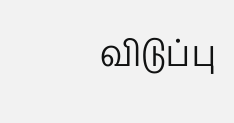விடுப்பு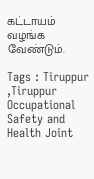கட்டாயம் வழங்க வேண்டும்.

Tags : Tiruppur ,Tiruppur Occupational Safety and Health Joint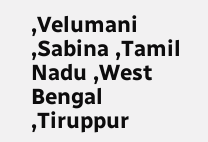,Velumani ,Sabina ,Tamil Nadu ,West Bengal ,Tiruppur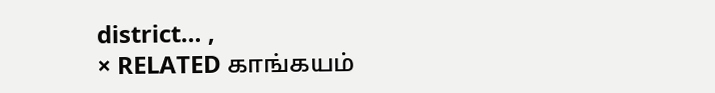district… ,
× RELATED காங்கயம்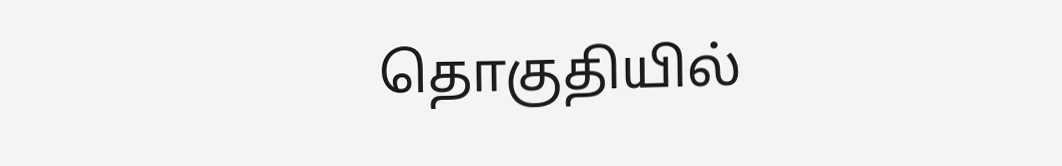தொகுதியில்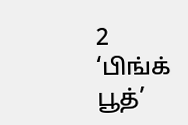2 ‘பிங்க் பூத்’